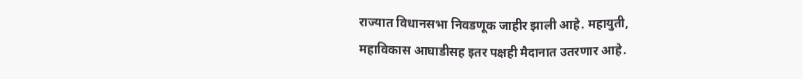राज्यात विधानसभा निवडणूक जाहीर झाली आहे. महायुती,
महाविकास आघाडीसह इतर पक्षही मैदानात उतरणार आहे.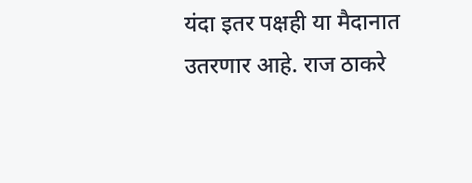यंदा इतर पक्षही या मैदानात उतरणार आहे. राज ठाकरे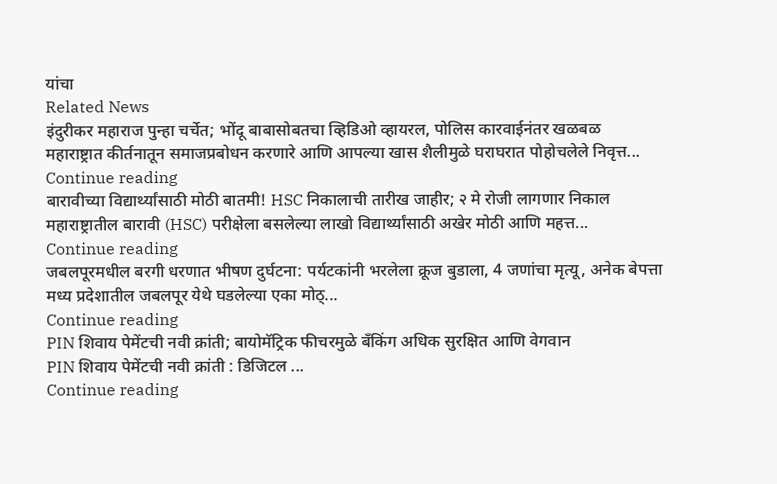यांचा
Related News
इंदुरीकर महाराज पुन्हा चर्चेत; भोंदू बाबासोबतचा व्हिडिओ व्हायरल, पोलिस कारवाईनंतर खळबळ
महाराष्ट्रात कीर्तनातून समाजप्रबोधन करणारे आणि आपल्या खास शैलीमुळे घराघरात पोहोचलेले निवृत्त...
Continue reading
बारावीच्या विद्यार्थ्यांसाठी मोठी बातमी! HSC निकालाची तारीख जाहीर; २ मे रोजी लागणार निकाल
महाराष्ट्रातील बारावी (HSC) परीक्षेला बसलेल्या लाखो विद्यार्थ्यांसाठी अखेर मोठी आणि महत्त...
Continue reading
जबलपूरमधील बरगी धरणात भीषण दुर्घटना: पर्यटकांनी भरलेला क्रूज बुडाला, 4 जणांचा मृत्यू, अनेक बेपत्ता
मध्य प्रदेशातील जबलपूर येथे घडलेल्या एका मोठ्...
Continue reading
PIN शिवाय पेमेंटची नवी क्रांती; बायोमॅट्रिक फीचरमुळे बँकिंग अधिक सुरक्षित आणि वेगवान
PIN शिवाय पेमेंटची नवी क्रांती : डिजिटल ...
Continue reading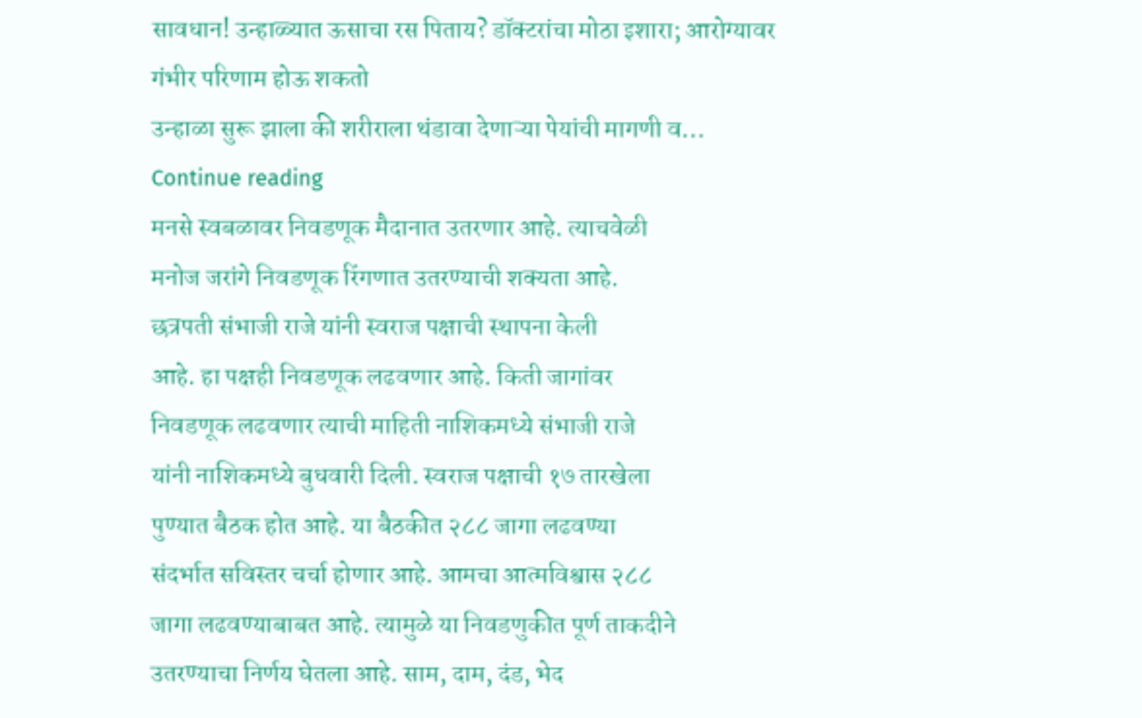सावधान! उन्हाळ्यात ऊसाचा रस पिताय? डॉक्टरांचा मोठा इशारा; आरोग्यावर गंभीर परिणाम होऊ शकतो
उन्हाळा सुरू झाला की शरीराला थंडावा देणाऱ्या पेयांची मागणी व...
Continue reading
मनसे स्वबळावर निवडणूक मैदानात उतरणार आहे. त्याचवेळी
मनोज जरांगे निवडणूक रिंगणात उतरण्याची शक्यता आहे.
छत्रपती संभाजी राजे यांनी स्वराज पक्षाची स्थापना केली
आहे. हा पक्षही निवडणूक लढवणार आहे. किती जागांवर
निवडणूक लढवणार त्याची माहिती नाशिकमध्ये संभाजी राजे
यांनी नाशिकमध्ये बुधवारी दिली. स्वराज पक्षाची १७ तारखेला
पुण्यात बैठक होत आहे. या बैठकीत २८८ जागा लढवण्या
संदर्भात सविस्तर चर्चा होणार आहे. आमचा आत्मविश्वास २८८
जागा लढवण्याबाबत आहे. त्यामुळे या निवडणुकीत पूर्ण ताकदीने
उतरण्याचा निर्णय घेतला आहे. साम, दाम, दंड, भेद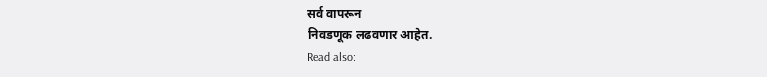सर्व वापरून
निवडणूक लढवणार आहेत.
Read also: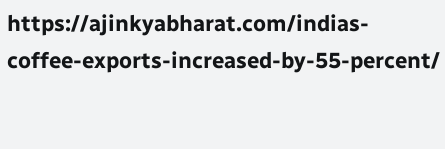https://ajinkyabharat.com/indias-coffee-exports-increased-by-55-percent/